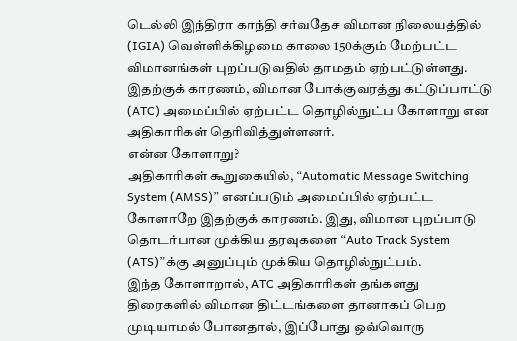டெல்லி இந்திரா காந்தி சர்வதேச விமான நிலையத்தில் (IGIA) வெள்ளிக்கிழமை காலை 150க்கும் மேற்பட்ட விமானங்கள் புறப்படுவதில் தாமதம் ஏற்பட்டுள்ளது. இதற்குக் காரணம், விமான போக்குவரத்து கட்டுப்பாட்டு (ATC) அமைப்பில் ஏற்பட்ட தொழில்நுட்ப கோளாறு என அதிகாரிகள் தெரிவித்துள்ளனர்.
என்ன கோளாறு?
அதிகாரிகள் கூறுகையில், “Automatic Message Switching System (AMSS)” எனப்படும் அமைப்பில் ஏற்பட்ட கோளாறே இதற்குக் காரணம். இது, விமான புறப்பாடு தொடர்பான முக்கிய தரவுகளை “Auto Track System (ATS)”க்கு அனுப்பும் முக்கிய தொழில்நுட்பம்.
இந்த கோளாறால், ATC அதிகாரிகள் தங்களது திரைகளில் விமான திட்டங்களை தானாகப் பெற முடியாமல் போனதால், இப்போது ஒவ்வொரு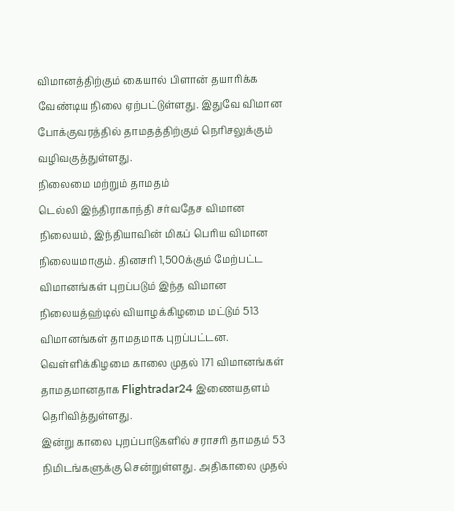விமானத்திற்கும் கையால் பிளான் தயாரிக்க வேண்டிய நிலை ஏற்பட்டுள்ளது. இதுவே விமான போக்குவரத்தில் தாமதத்திற்கும் நெரிசலுக்கும் வழிவகுத்துள்ளது.
நிலைமை மற்றும் தாமதம்
டெல்லி இந்திராகாந்தி சர்வதேச விமான நிலையம், இந்தியாவின் மிகப் பெரிய விமான நிலையமாகும். தினசரி 1,500க்கும் மேற்பட்ட விமானங்கள் புறப்படும் இந்த விமான நிலையத்ஹ்டில் வியாழக்கிழமை மட்டும் 513 விமானங்கள் தாமதமாக புறப்பட்டன. வெள்ளிக்கிழமை காலை முதல் 171 விமானங்கள் தாமதமானதாக Flightradar24 இணையதளம் தெரிவித்துள்ளது.
இன்று காலை புறப்பாடுகளில் சராசரி தாமதம் 53 நிமிடங்களுக்கு சென்றுள்ளது. அதிகாலை முதல்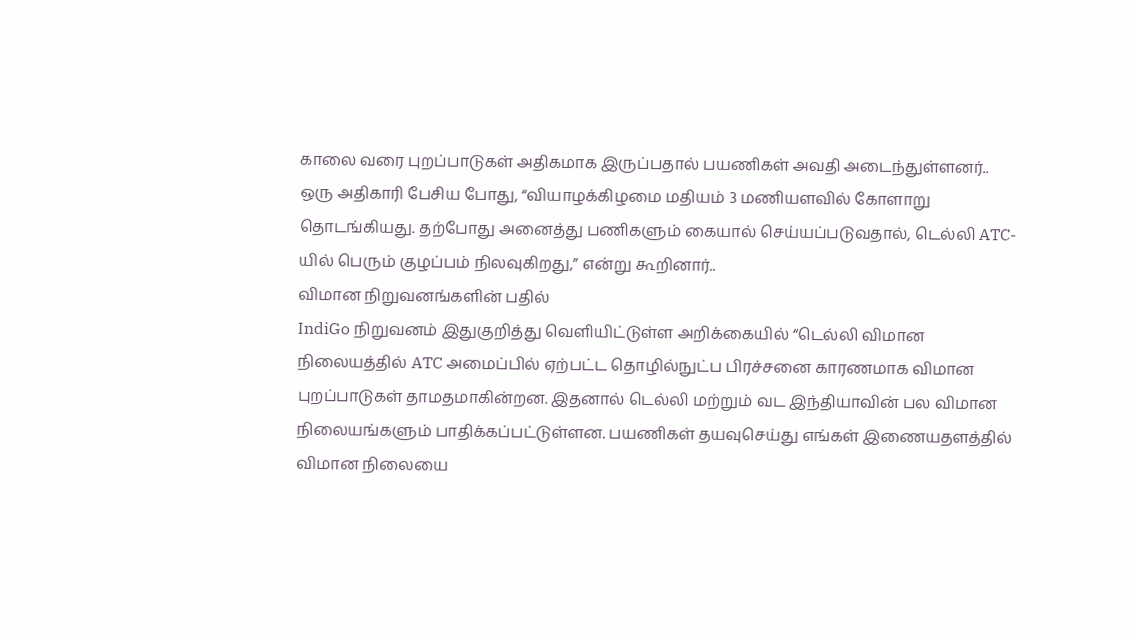காலை வரை புறப்பாடுகள் அதிகமாக இருப்பதால் பயணிகள் அவதி அடைந்துள்ளனர்.. ஒரு அதிகாரி பேசிய போது, “வியாழக்கிழமை மதியம் 3 மணியளவில் கோளாறு தொடங்கியது. தற்போது அனைத்து பணிகளும் கையால் செய்யப்படுவதால், டெல்லி ATC-யில் பெரும் குழப்பம் நிலவுகிறது,” என்று கூறினார்..
விமான நிறுவனங்களின் பதில்
IndiGo நிறுவனம் இதுகுறித்து வெளியிட்டுள்ள அறிக்கையில் “டெல்லி விமான நிலையத்தில் ATC அமைப்பில் ஏற்பட்ட தொழில்நுட்ப பிரச்சனை காரணமாக விமான புறப்பாடுகள் தாமதமாகின்றன. இதனால் டெல்லி மற்றும் வட இந்தியாவின் பல விமான நிலையங்களும் பாதிக்கப்பட்டுள்ளன. பயணிகள் தயவுசெய்து எங்கள் இணையதளத்தில் விமான நிலையை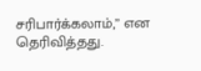சரிபார்க்கலாம்,” என தெரிவித்தது.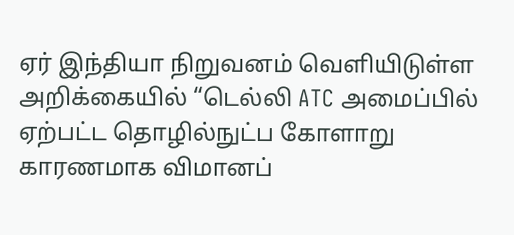ஏர் இந்தியா நிறுவனம் வெளியிடுள்ள அறிக்கையில் “டெல்லி ATC அமைப்பில் ஏற்பட்ட தொழில்நுட்ப கோளாறு காரணமாக விமானப்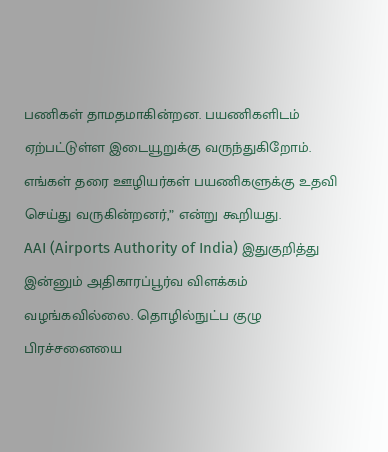பணிகள் தாமதமாகின்றன. பயணிகளிடம் ஏற்பட்டுள்ள இடையூறுக்கு வருந்துகிறோம். எங்கள் தரை ஊழியர்கள் பயணிகளுக்கு உதவி செய்து வருகின்றனர்,” என்று கூறியது.
AAI (Airports Authority of India) இதுகுறித்து இன்னும் அதிகாரப்பூர்வ விளக்கம் வழங்கவில்லை. தொழில்நுட்ப குழு பிரச்சனையை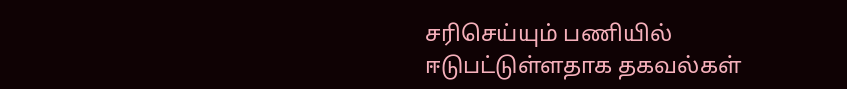சரிசெய்யும் பணியில் ஈடுபட்டுள்ளதாக தகவல்கள்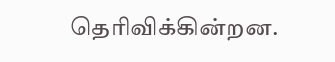தெரிவிக்கின்றன.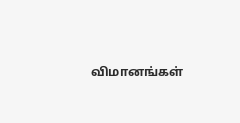விமானங்கள்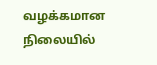வழக்கமான நிலையில்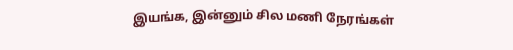இயங்க, இன்னும் சில மணி நேரங்கள்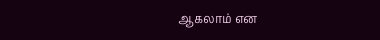ஆகலாம் என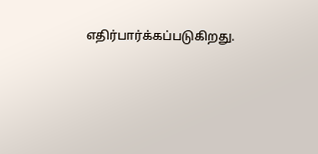எதிர்பார்க்கப்படுகிறது.